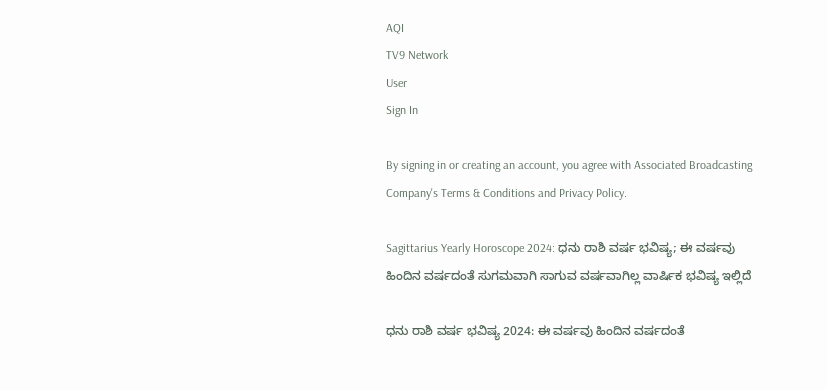AQI
TV9 Network
User
Sign In

By signing in or creating an account, you agree with Associated Broadcasting Company's Terms & Conditions and Privacy Policy.

Sagittarius Yearly Horoscope 2024: ಧನು ರಾಶಿ ವರ್ಷ ಭವಿಷ್ಯ; ಈ ವರ್ಷವು ಹಿಂದಿನ ವರ್ಷದಂತೆ ಸುಗಮವಾಗಿ ಸಾಗುವ ವರ್ಷವಾಗಿಲ್ಲ ವಾರ್ಷಿಕ ಭವಿಷ್ಯ ಇಲ್ಲಿದೆ

ಧನು ರಾಶಿ ವರ್ಷ ಭವಿಷ್ಯ 2024: ಈ ವರ್ಷವು ಹಿಂದಿನ ವರ್ಷದಂತೆ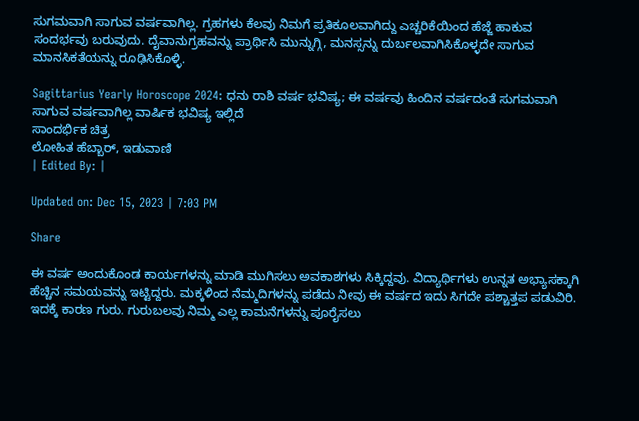ಸುಗಮವಾಗಿ ಸಾಗುವ ವರ್ಷವಾಗಿಲ್ಲ. ಗ್ರಹಗಳು ಕೆಲವು ನಿಮಗೆ ಪ್ರತಿಕೂಲವಾಗಿದ್ದು ಎಚ್ಚರಿಕೆಯಿಂದ ಹೆಜ್ಜೆ ಹಾಕುವ ಸಂದರ್ಭವು ಬರುವುದು. ದೈವಾನುಗ್ರಹವನ್ನು ಪ್ರಾರ್ಥಿಸಿ ಮುನ್ನುಗ್ಗಿ, ಮನಸ್ಸನ್ನು ದುರ್ಬಲವಾಗಿಸಿಕೊಳ್ಳದೇ ಸಾಗುವ ಮಾನಸಿಕತೆಯನ್ನು ರೂಢಿಸಿಕೊಳ್ಳಿ.

Sagittarius Yearly Horoscope 2024: ಧನು ರಾಶಿ ವರ್ಷ ಭವಿಷ್ಯ; ಈ ವರ್ಷವು ಹಿಂದಿನ ವರ್ಷದಂತೆ ಸುಗಮವಾಗಿ ಸಾಗುವ ವರ್ಷವಾಗಿಲ್ಲ ವಾರ್ಷಿಕ ಭವಿಷ್ಯ ಇಲ್ಲಿದೆ
ಸಾಂದರ್ಭಿಕ ಚಿತ್ರ
ಲೋಹಿತ ಹೆಬ್ಬಾರ್, ಇಡುವಾಣಿ
| Edited By: |

Updated on: Dec 15, 2023 | 7:03 PM

Share

ಈ ವರ್ಷ ಅಂದುಕೊಂಡ ಕಾರ್ಯಗಳನ್ನು ಮಾಡಿ ಮುಗಿಸಲು ಅವಕಾಶಗಳು ಸಿಕ್ಕಿದ್ದವು. ವಿದ್ಯಾರ್ಥಿಗಳು ಉನ್ನತ ಅಭ್ಯಾಸಕ್ಕಾಗಿ ಹೆಚ್ಚಿನ ಸಮಯವನ್ನು ಇಟ್ಟಿದ್ದರು. ಮಕ್ಕಳಿಂದ ನೆಮ್ಮದಿಗಳನ್ನು ಪಡೆದು ನೀವು ಈ ವರ್ಷದ ಇದು ಸಿಗದೇ ಪಶ್ಚಾತ್ತಪ ಪಡುವಿರಿ. ಇದಕ್ಕೆ ಕಾರಣ ಗುರು. ಗುರುಬಲವು ನಿಮ್ಮ ಎಲ್ಲ ಕಾಮನೆಗಳನ್ನು ಪೂರೈಸಲು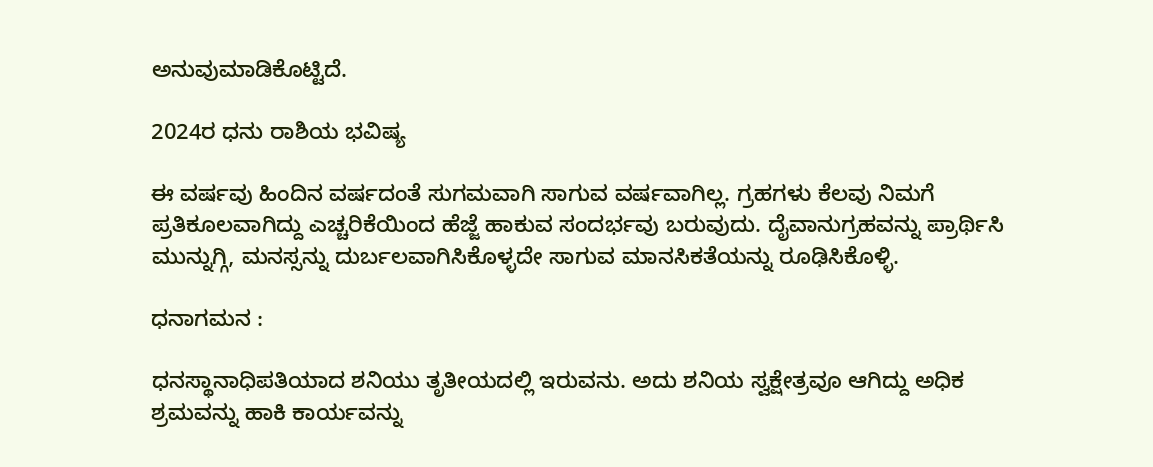ಅನುವುಮಾಡಿಕೊಟ್ಟಿದೆ.

2024ರ ಧನು ರಾಶಿಯ ಭವಿಷ್ಯ

ಈ ವರ್ಷವು ಹಿಂದಿನ ವರ್ಷದಂತೆ ಸುಗಮವಾಗಿ ಸಾಗುವ ವರ್ಷವಾಗಿಲ್ಲ. ಗ್ರಹಗಳು ಕೆಲವು ನಿಮಗೆ ಪ್ರತಿಕೂಲವಾಗಿದ್ದು ಎಚ್ಚರಿಕೆಯಿಂದ ಹೆಜ್ಜೆ ಹಾಕುವ ಸಂದರ್ಭವು ಬರುವುದು. ದೈವಾನುಗ್ರಹವನ್ನು ಪ್ರಾರ್ಥಿಸಿ ಮುನ್ನುಗ್ಗಿ, ಮನಸ್ಸನ್ನು ದುರ್ಬಲವಾಗಿಸಿಕೊಳ್ಳದೇ ಸಾಗುವ ಮಾನಸಿಕತೆಯನ್ನು ರೂಢಿಸಿಕೊಳ್ಳಿ.

ಧನಾಗಮನ :

ಧನಸ್ಥಾನಾಧಿಪತಿಯಾದ ಶನಿಯು ತೃತೀಯದಲ್ಲಿ ಇರುವನು. ಅದು ಶನಿಯ ಸ್ವಕ್ಷೇತ್ರವೂ ಆಗಿದ್ದು ಅಧಿಕ ಶ್ರಮವನ್ನು ಹಾಕಿ ಕಾರ್ಯವನ್ನು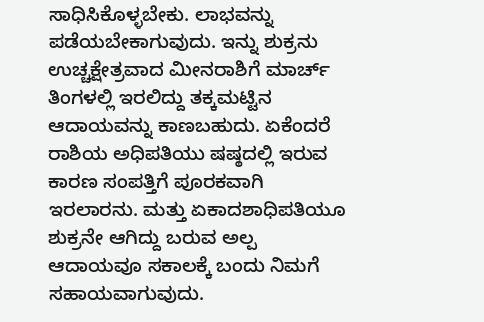ಸಾಧಿಸಿಕೊಳ್ಳಬೇಕು. ಲಾಭವನ್ನು ಪಡೆಯಬೇಕಾಗುವುದು. ಇನ್ನು ಶುಕ್ರನು ಉಚ್ಚಕ್ಷೇತ್ರವಾದ ಮೀನರಾಶಿಗೆ ಮಾರ್ಚ್ ತಿಂಗಳಲ್ಲಿ ಇರಲಿದ್ದು ತಕ್ಕಮಟ್ಟಿನ ಆದಾಯವನ್ನು ಕಾಣಬಹುದು. ಏಕೆಂದರೆ ರಾಶಿಯ ಅಧಿಪತಿಯು ಷಷ್ಠದಲ್ಲಿ ಇರುವ ಕಾರಣ ಸಂಪತ್ತಿಗೆ ಪೂರಕವಾಗಿ ಇರಲಾರನು. ಮತ್ತು ಏಕಾದಶಾಧಿಪತಿಯೂ ಶುಕ್ರನೇ ಆಗಿದ್ದು ಬರುವ ಅಲ್ಪ ಆದಾಯವೂ ಸಕಾಲಕ್ಕೆ ಬಂದು‌ ನಿಮಗೆ ಸಹಾಯವಾಗುವುದು.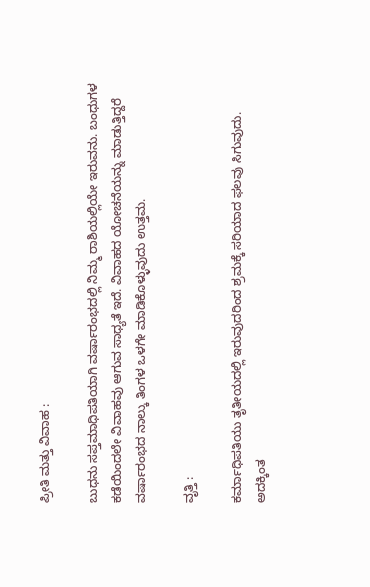ಪ್ರೀತಿ ಮತ್ತು ವಿವಾಹ :

ಬುಧನು ಸಪ್ತಮಾಧಿಪತಿಯಾಗಿ ವರ್ಷಾರಂಭದಲ್ಲಿ ನಿಮ್ಮ ರಾಶಿಯಲ್ಲಿಯೇ ಇರುವನು. ಬಂಧುಗಳ ಕಡೆಯಿಂದಲೇ ವಿವಾಹವು ಆಗುವ ಸಾಧ್ಯತೆ ಇದೆ. ವಿವಾಹದ ಯೋಚನೆಯನ್ನು ಮಾಡುತ್ತಿದ್ದರೆ ವರ್ಷಾರಂಭದ ನಾಲ್ಕು ತಿಂಗಳ‌ ಒಳಗೇ ಮಾಡಿಕೊಳ್ಳುವುದು ಉತ್ತಮ.

ವೃತ್ತಿ :

ಕರ್ಮಾಧಿಪತಿಯು ತೃತೀಯದಲ್ಲಿ ಇರುವುದರಿಂದ ಶ್ರಮಕ್ಕೆ ಸರಿಯಾದ ಫಲವು ಸಿಗುವುದು. ಅದಕ್ಕಿಂತ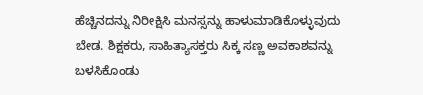ಹೆಚ್ಚಿನದನ್ನು ನಿರೀಕ್ಷಿಸಿ ಮನಸ್ಸನ್ನು ಹಾಳುಮಾಡಿಕೊಳ್ಳುವುದು ಬೇಡ. ಶಿಕ್ಷಕರು, ಸಾಹಿತ್ಯಾಸಕ್ತರು ಸಿಕ್ಕ‌ ಸಣ್ಣ ಅವಕಾಶವನ್ನು ಬಳಸಿಕೊಂಡು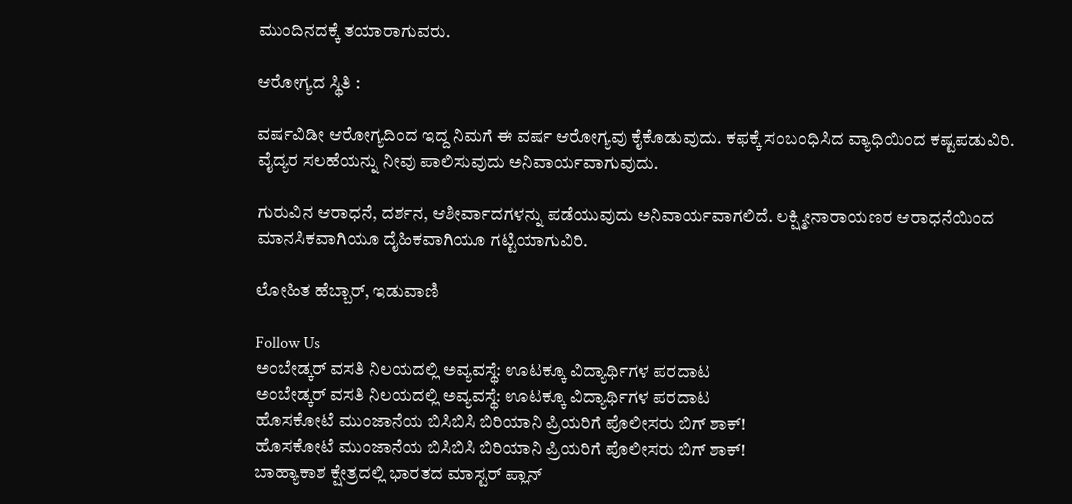ಮುಂದಿನದಕ್ಕೆ ತಯಾರಾಗುವರು.

ಆರೋಗ್ಯದ ಸ್ಥಿತಿ :

ವರ್ಷವಿಡೀ ಆರೋಗ್ಯದಿಂದ ಇದ್ದ ನಿಮಗೆ ಈ ವರ್ಷ ಆರೋಗ್ಯವು ಕೈಕೊಡುವುದು. ಕಫಕ್ಕೆ‌ ಸಂಬಂಧಿಸಿದ ವ್ಯಾಧಿಯಿಂದ ಕಷ್ಟಪಡುವಿರಿ. ವೈದ್ಯರ ಸಲಹೆಯನ್ನು ನೀವು ಪಾಲಿಸುವುದು ಅನಿವಾರ್ಯವಾಗುವುದು.

ಗುರುವಿನ ಆರಾಧನೆ, ದರ್ಶನ, ಆಶೀರ್ವಾದಗಳನ್ನು ಪಡೆಯುವುದು ಅನಿವಾರ್ಯವಾಗಲಿದೆ. ಲಕ್ಷ್ಮೀನಾರಾಯಣರ ಆರಾಧನೆಯಿಂದ ಮಾನಸಿಕವಾಗಿಯೂ ದೈಹಿಕವಾಗಿಯೂ ಗಟ್ಟಿಯಾಗುವಿರಿ.

ಲೋಹಿತ ಹೆಬ್ಬಾರ್, ಇಡುವಾಣಿ

Follow Us
ಅಂಬೇಡ್ಕರ್ ವಸತಿ ನಿಲಯದಲ್ಲಿ ಅವ್ಯವಸ್ಥೆ: ಊಟಕ್ಕೂ ವಿದ್ಯಾರ್ಥಿಗಳ ಪರದಾಟ
ಅಂಬೇಡ್ಕರ್ ವಸತಿ ನಿಲಯದಲ್ಲಿ ಅವ್ಯವಸ್ಥೆ: ಊಟಕ್ಕೂ ವಿದ್ಯಾರ್ಥಿಗಳ ಪರದಾಟ
ಹೊಸಕೋಟೆ ಮುಂಜಾನೆಯ ಬಿಸಿಬಿಸಿ ಬಿರಿಯಾನಿ ಪ್ರಿಯರಿಗೆ ಪೊಲೀಸರು ಬಿಗ್ ಶಾಕ್!
ಹೊಸಕೋಟೆ ಮುಂಜಾನೆಯ ಬಿಸಿಬಿಸಿ ಬಿರಿಯಾನಿ ಪ್ರಿಯರಿಗೆ ಪೊಲೀಸರು ಬಿಗ್ ಶಾಕ್!
ಬಾಹ್ಯಾಕಾಶ ಕ್ಷೇತ್ರದಲ್ಲಿ ಭಾರತದ ಮಾಸ್ಟರ್ ಪ್ಲಾನ್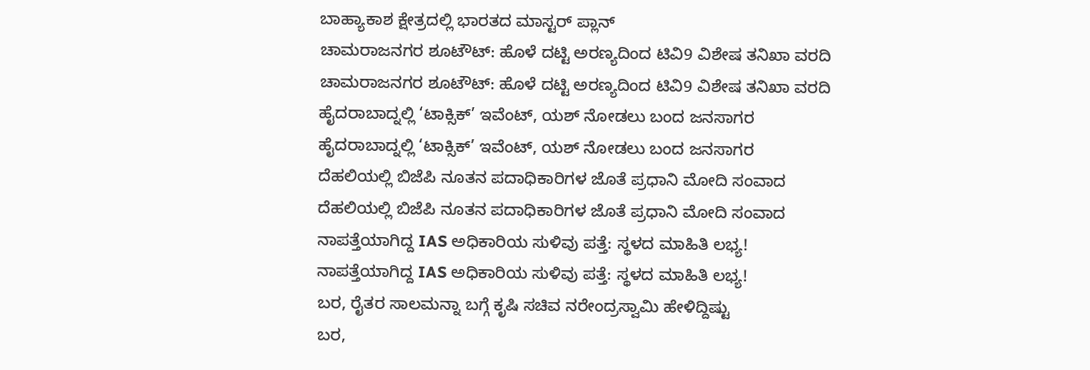ಬಾಹ್ಯಾಕಾಶ ಕ್ಷೇತ್ರದಲ್ಲಿ ಭಾರತದ ಮಾಸ್ಟರ್ ಪ್ಲಾನ್
ಚಾಮರಾಜನಗರ ಶೂಟೌಟ್: ಹೊಳೆ ದಟ್ಟಿ ಅರಣ್ಯದಿಂದ ಟಿವಿ9 ವಿಶೇಷ ತನಿಖಾ ವರದಿ
ಚಾಮರಾಜನಗರ ಶೂಟೌಟ್: ಹೊಳೆ ದಟ್ಟಿ ಅರಣ್ಯದಿಂದ ಟಿವಿ9 ವಿಶೇಷ ತನಿಖಾ ವರದಿ
ಹೈದರಾಬಾದ್ನಲ್ಲಿ ‘ಟಾಕ್ಸಿಕ್’ ಇವೆಂಟ್, ಯಶ್ ನೋಡಲು ಬಂದ ಜನಸಾಗರ
ಹೈದರಾಬಾದ್ನಲ್ಲಿ ‘ಟಾಕ್ಸಿಕ್’ ಇವೆಂಟ್, ಯಶ್ ನೋಡಲು ಬಂದ ಜನಸಾಗರ
ದೆಹಲಿಯಲ್ಲಿ ಬಿಜೆಪಿ ನೂತನ ಪದಾಧಿಕಾರಿಗಳ ಜೊತೆ ಪ್ರಧಾನಿ ಮೋದಿ ಸಂವಾದ
ದೆಹಲಿಯಲ್ಲಿ ಬಿಜೆಪಿ ನೂತನ ಪದಾಧಿಕಾರಿಗಳ ಜೊತೆ ಪ್ರಧಾನಿ ಮೋದಿ ಸಂವಾದ
ನಾಪತ್ತೆಯಾಗಿದ್ದ IAS ಅಧಿಕಾರಿಯ ಸುಳಿವು ಪತ್ತೆ: ಸ್ಥಳದ ಮಾಹಿತಿ ಲಭ್ಯ!
ನಾಪತ್ತೆಯಾಗಿದ್ದ IAS ಅಧಿಕಾರಿಯ ಸುಳಿವು ಪತ್ತೆ: ಸ್ಥಳದ ಮಾಹಿತಿ ಲಭ್ಯ!
ಬರ, ರೈತರ ಸಾಲಮನ್ನಾ ಬಗ್ಗೆ ಕೃಷಿ ಸಚಿವ ನರೇಂದ್ರಸ್ವಾಮಿ ಹೇಳಿದ್ದಿಷ್ಟು
ಬರ,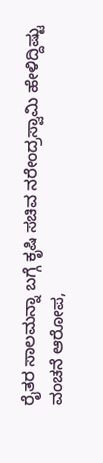ರೈತರ ಸಾಲಮನ್ನಾ ಬಗ್ಗೆ ಕೃಷಿ ಸಚಿವ ನರೇಂದ್ರಸ್ವಾಮಿ ಹೇಳಿದ್ದಿಷ್ಟು
ವಂಚನೆ ಆರೋಪ,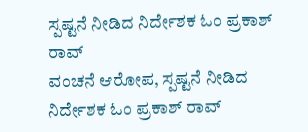ಸ್ಪಷ್ಟನೆ ನೀಡಿದ ನಿರ್ದೇಶಕ ಓಂ ಪ್ರಕಾಶ್ ರಾವ್
ವಂಚನೆ ಆರೋಪ, ಸ್ಪಷ್ಟನೆ ನೀಡಿದ ನಿರ್ದೇಶಕ ಓಂ ಪ್ರಕಾಶ್ ರಾವ್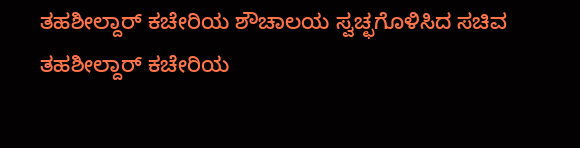ತಹಶೀಲ್ದಾರ್ ಕಚೇರಿಯ ಶೌಚಾಲಯ ಸ್ವಚ್ಛಗೊಳಿಸಿದ ಸಚಿವ
ತಹಶೀಲ್ದಾರ್ ಕಚೇರಿಯ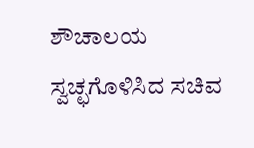ಶೌಚಾಲಯ ಸ್ವಚ್ಛಗೊಳಿಸಿದ ಸಚಿವ